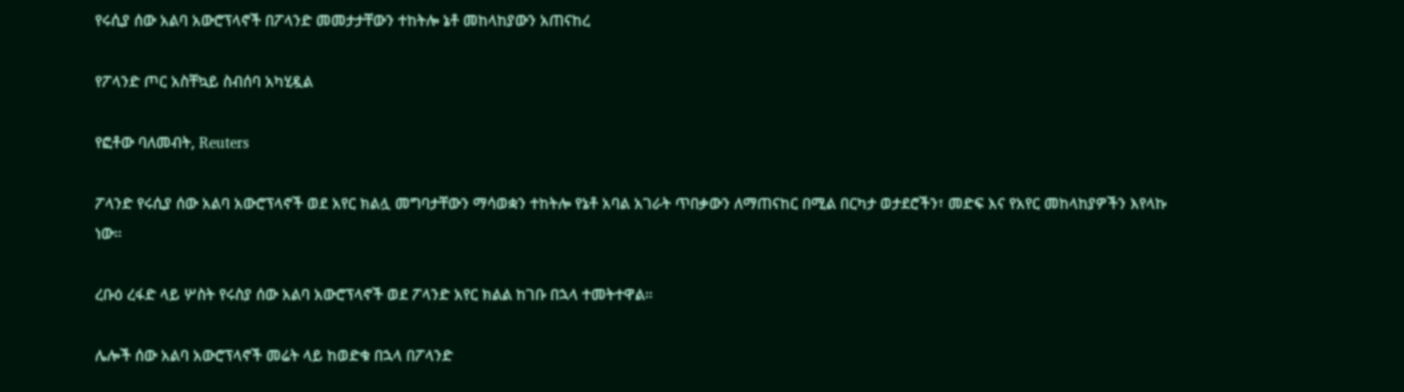የሩሲያ ሰው አልባ አውሮፕላኖች በፖላንድ መመታታቸውን ተከትሎ ኔቶ መከላከያውን አጠናከረ

የፖላንድ ጦር አስቸኳይ ስብሰባ አካሂዷል

የፎቶው ባለመብት, Reuters

ፖላንድ የሩሲያ ሰው አልባ አውሮፕላኖች ወደ አየር ክልሏ መግባታቸውን ማሳወቋን ተከትሎ የኔቶ አባል አገራት ጥበቃውን ለማጠናከር በሚል በርካታ ወታደሮችን፣ መድፍ እና የአየር መከላከያዎችን እየላኩ ነው።

ረቡዕ ረፋድ ላይ ሦስት የሩስያ ሰው አልባ አውሮፕላኖች ወደ ፖላንድ አየር ክልል ከገቡ በኋላ ተመትተዋል።

ሌሎች ሰው አልባ አውሮፕላኖች መሬት ላይ ከወድቁ በኋላ በፖላንድ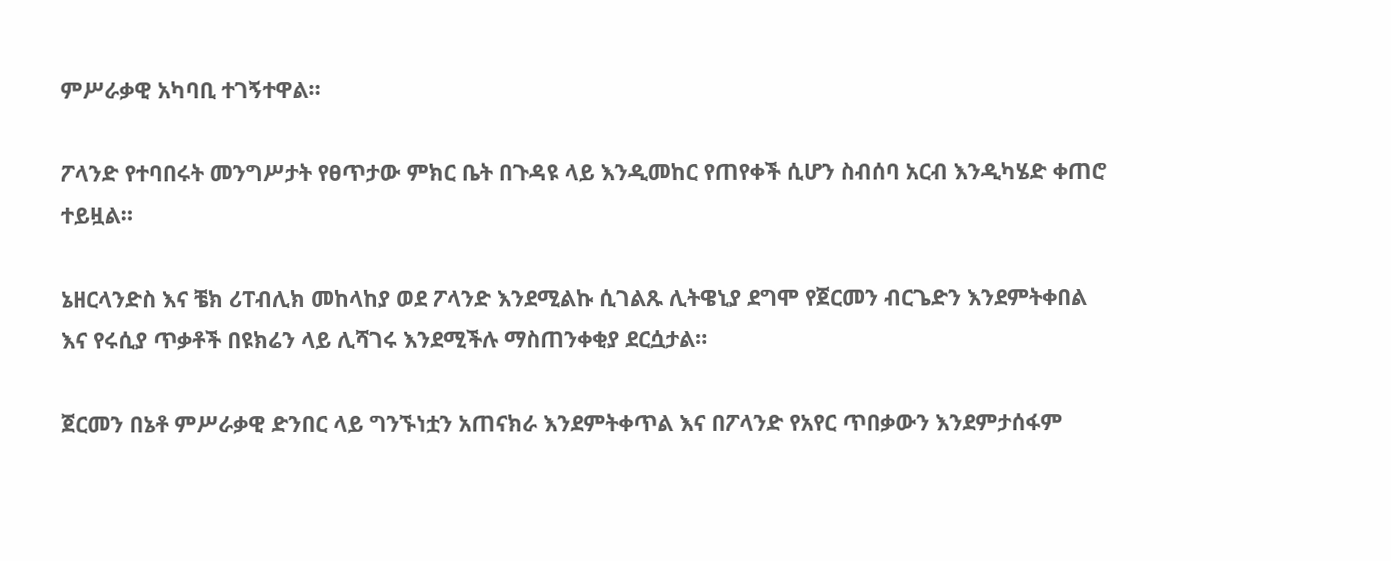ምሥራቃዊ አካባቢ ተገኝተዋል።

ፖላንድ የተባበሩት መንግሥታት የፀጥታው ምክር ቤት በጉዳዩ ላይ እንዲመከር የጠየቀች ሲሆን ስብሰባ አርብ እንዲካሄድ ቀጠሮ ተይዟል።

ኔዘርላንድስ እና ቼክ ሪፐብሊክ መከላከያ ወደ ፖላንድ እንደሚልኩ ሲገልጹ ሊትዌኒያ ደግሞ የጀርመን ብርጌድን እንደምትቀበል እና የሩሲያ ጥቃቶች በዩክሬን ላይ ሊሻገሩ እንደሚችሉ ማስጠንቀቂያ ደርሷታል።

ጀርመን በኔቶ ምሥራቃዊ ድንበር ላይ ግንኙነቷን አጠናክራ እንደምትቀጥል እና በፖላንድ የአየር ጥበቃውን እንደምታሰፋም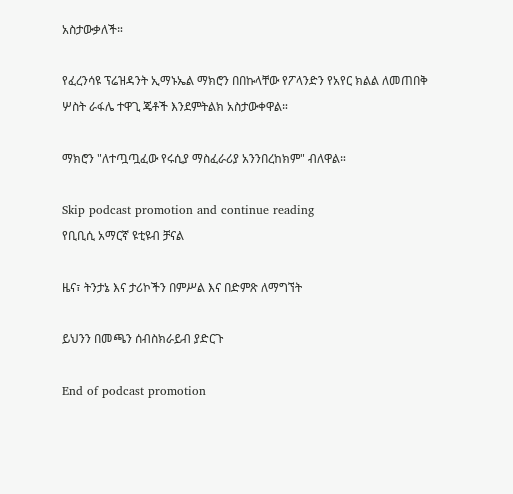አስታውቃለች።

የፈረንሳዩ ፕሬዝዳንት ኢማኑኤል ማክሮን በበኩላቸው የፖላንድን የአየር ክልል ለመጠበቅ ሦስት ራፋሌ ተዋጊ ጄቶች እንደምትልክ አስታውቀዋል።

ማክሮን "ለተጧጧፈው የሩሲያ ማስፈራሪያ አንንበረከክም" ብለዋል።

Skip podcast promotion and continue reading
የቢቢሲ አማርኛ ዩቲዩብ ቻናል

ዜና፣ ትንታኔ እና ታሪኮችን በምሥል እና በድምጽ ለማግኘት

ይህንን በመጫን ሰብስክራይብ ያድርጉ

End of podcast promotion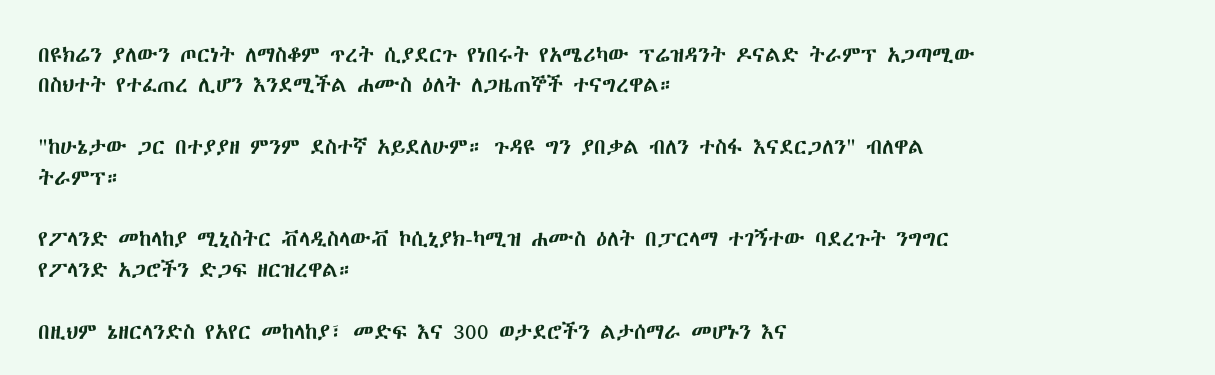በዩክሬን ያለውን ጦርነት ለማስቆም ጥረት ሲያደርጉ የነበሩት የአሜሪካው ፕሬዝዳንት ዶናልድ ትራምፕ አጋጣሚው በስህተት የተፈጠረ ሊሆን እንደሚችል ሐሙስ ዕለት ለጋዜጠኞች ተናግረዋል።

"ከሁኔታው ጋር በተያያዘ ምንም ደስተኛ አይደለሁም። ጉዳዩ ግን ያበቃል ብለን ተስፋ እናደርጋለን" ብለዋል ትራምፕ።

የፖላንድ መከላከያ ሚኒስትር ቭላዲስላውቭ ኮሲኒያክ-ካሚዝ ሐሙስ ዕለት በፓርላማ ተገኝተው ባደረጉት ንግግር የፖላንድ አጋሮችን ድጋፍ ዘርዝረዋል።

በዚህም ኔዘርላንድስ የአየር መከላከያ፣ መድፍ እና 300 ወታደሮችን ልታሰማራ መሆኑን እና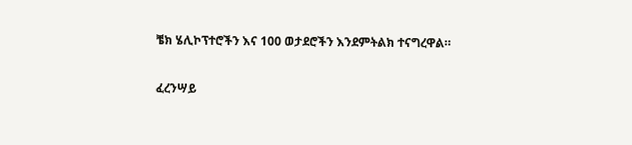ቼክ ሄሊኮፕተሮችን እና 100 ወታደሮችን እንደምትልክ ተናግረዋል።

ፈረንሣይ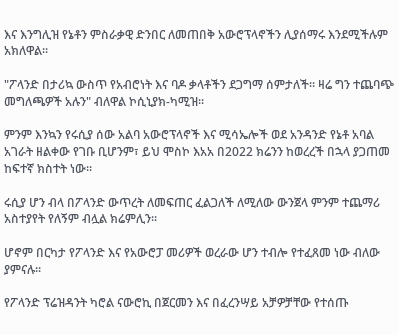እና እንግሊዝ የኔቶን ምስራቃዊ ድንበር ለመጠበቅ አውሮፕላኖችን ሊያሰማሩ እንደሚችሉም አክለዋል።

"ፖላንድ በታሪኳ ውስጥ የአብሮነት እና ባዶ ቃላቶችን ደጋግማ ሰምታለች። ዛሬ ግን ተጨባጭ መግለጫዎች አሉን" ብለዋል ኮሲኒያክ-ካሚዝ።

ምንም እንኳን የሩሲያ ሰው አልባ አውሮፕላኖች እና ሚሳኤሎች ወደ አንዳንድ የኔቶ አባል አገራት ዘልቀው የገቡ ቢሆንም፣ ይህ ሞስኮ እአአ በ2022 ክሬንን ከወረረች በኋላ ያጋጠመ ከፍተኛ ክስተት ነው።

ሩሲያ ሆን ብላ በፖላንድ ውጥረት ለመፍጠር ፈልጋለች ለሚለው ውንጀላ ምንም ተጨማሪ አስተያየት የለኝም ብሏል ክሬምሊን።

ሆኖም በርካታ የፖላንድ እና የአውሮፓ መሪዎች ወረራው ሆን ተብሎ የተፈጸመ ነው ብለው ያምናሉ።

የፖላንድ ፕሬዝዳንት ካሮል ናውሮኪ በጀርመን እና በፈረንሣይ አቻዎቻቸው የተሰጡ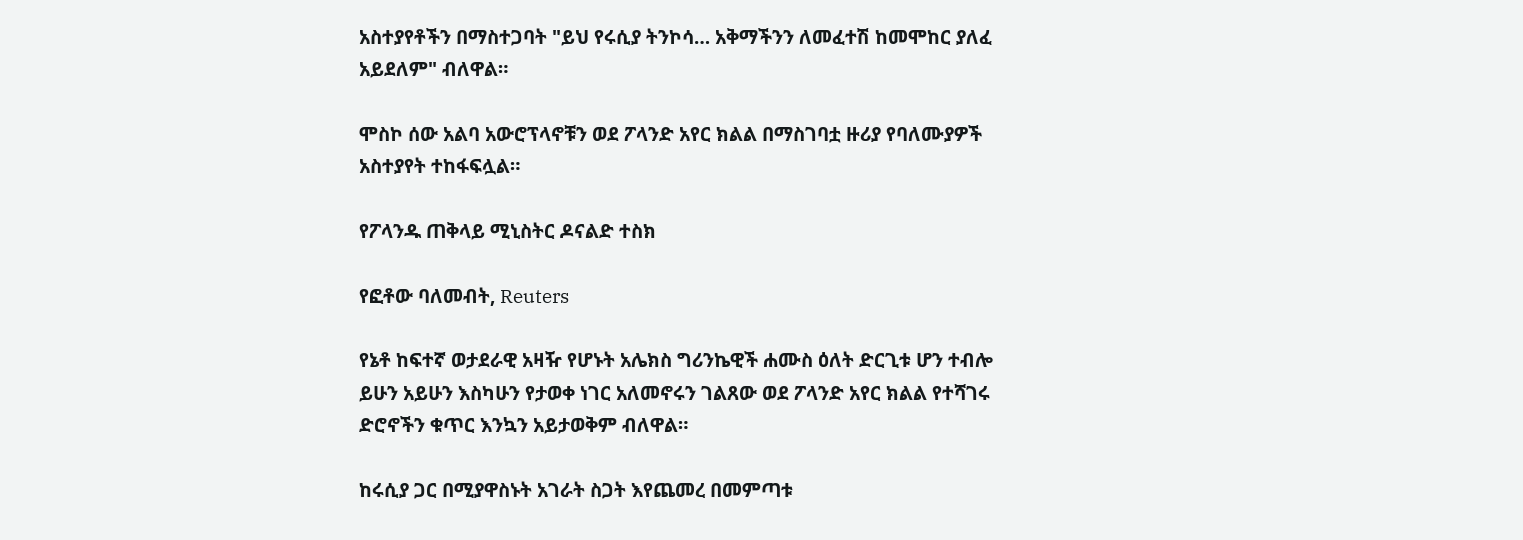አስተያየቶችን በማስተጋባት "ይህ የሩሲያ ትንኮሳ… አቅማችንን ለመፈተሽ ከመሞከር ያለፈ አይደለም" ብለዋል።

ሞስኮ ሰው አልባ አውሮፕላኖቹን ወደ ፖላንድ አየር ክልል በማስገባቷ ዙሪያ የባለሙያዎች አስተያየት ተከፋፍሏል።

የፖላንዱ ጠቅላይ ሚኒስትር ዶናልድ ተስክ

የፎቶው ባለመብት, Reuters

የኔቶ ከፍተኛ ወታደራዊ አዛዥ የሆኑት አሌክስ ግሪንኬዊች ሐሙስ ዕለት ድርጊቱ ሆን ተብሎ ይሁን አይሁን እስካሁን የታወቀ ነገር አለመኖሩን ገልጸው ወደ ፖላንድ አየር ክልል የተሻገሩ ድሮኖችን ቁጥር እንኳን አይታወቅም ብለዋል።

ከሩሲያ ጋር በሚያዋስኑት አገራት ስጋት እየጨመረ በመምጣቱ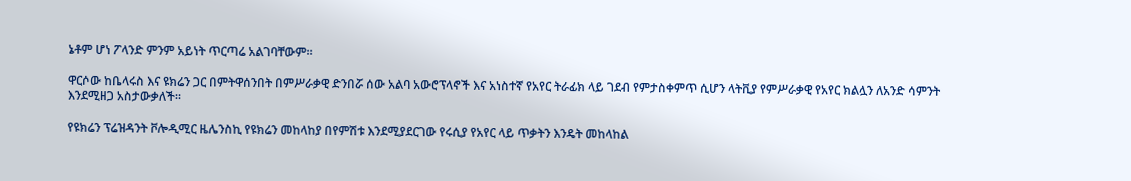ኔቶም ሆነ ፖላንድ ምንም አይነት ጥርጣሬ አልገባቸውም።

ዋርሶው ከቤላሩስ እና ዩክሬን ጋር በምትዋሰንበት በምሥራቃዊ ድንበሯ ሰው አልባ አውሮፕላኖች እና አነስተኛ የአየር ትራፊክ ላይ ገደብ የምታስቀምጥ ሲሆን ላትቪያ የምሥራቃዊ የአየር ክልሏን ለአንድ ሳምንት እንደሚዘጋ አስታውቃለች።

የዩክሬን ፕሬዝዳንት ቮሎዲሚር ዜሌንስኪ የዩክሬን መከላከያ በየምሽቱ እንደሚያደርገው የሩሲያ የአየር ላይ ጥቃትን እንዴት መከላከል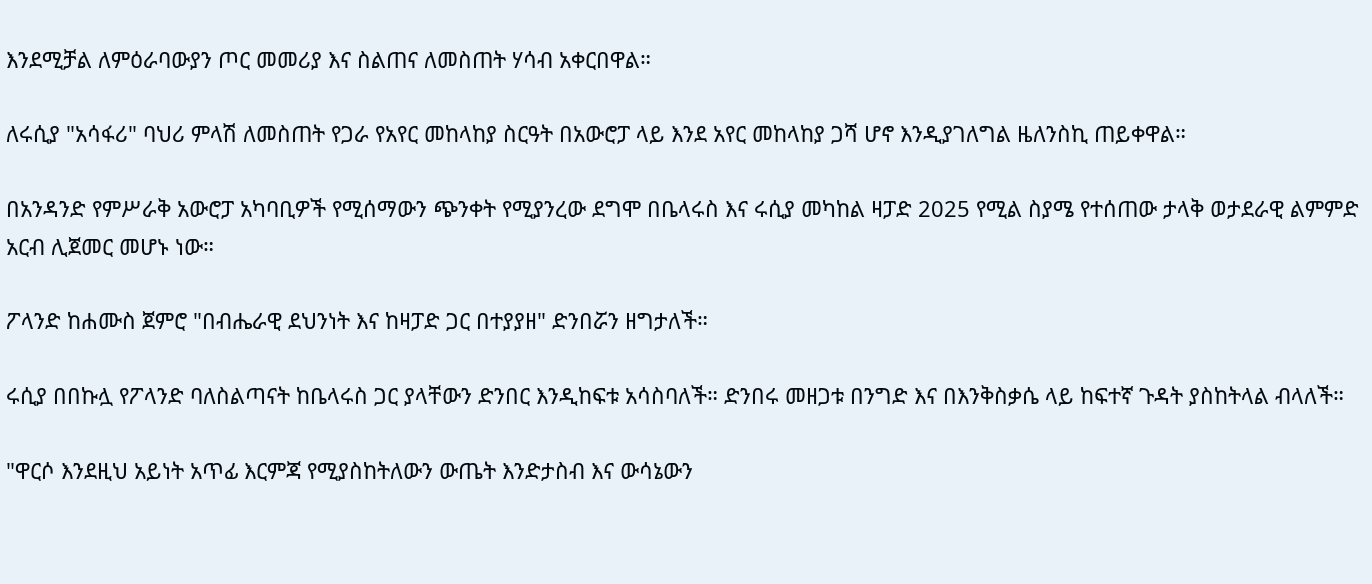እንደሚቻል ለምዕራባውያን ጦር መመሪያ እና ስልጠና ለመስጠት ሃሳብ አቀርበዋል።

ለሩሲያ "አሳፋሪ" ባህሪ ምላሽ ለመስጠት የጋራ የአየር መከላከያ ስርዓት በአውሮፓ ላይ እንደ አየር መከላከያ ጋሻ ሆኖ እንዲያገለግል ዜለንስኪ ጠይቀዋል።

በአንዳንድ የምሥራቅ አውሮፓ አካባቢዎች የሚሰማውን ጭንቀት የሚያንረው ደግሞ በቤላሩስ እና ሩሲያ መካከል ዛፓድ 2025 የሚል ስያሜ የተሰጠው ታላቅ ወታደራዊ ልምምድ አርብ ሊጀመር መሆኑ ነው።

ፖላንድ ከሐሙስ ጀምሮ "በብሔራዊ ደህንነት እና ከዛፓድ ጋር በተያያዘ" ድንበሯን ዘግታለች።

ሩሲያ በበኩሏ የፖላንድ ባለስልጣናት ከቤላሩስ ጋር ያላቸውን ድንበር እንዲከፍቱ አሳስባለች። ድንበሩ መዘጋቱ በንግድ እና በእንቅስቃሴ ላይ ከፍተኛ ጉዳት ያስከትላል ብላለች።

"ዋርሶ እንደዚህ አይነት አጥፊ እርምጃ የሚያስከትለውን ውጤት እንድታስብ እና ውሳኔውን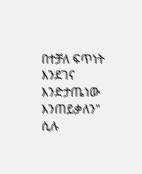በተቻለ ፍጥነት እንደገና እንድታጤነው እንጠይቃለን" ሲሉ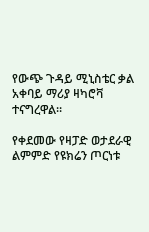የውጭ ጉዳይ ሚኒስቴር ቃል አቀባይ ማሪያ ዛካሮቫ ተናግረዋል።

የቀደመው የዛፓድ ወታደራዊ ልምምድ የዩክሬን ጦርነቱ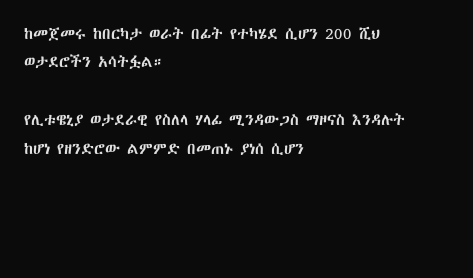ከመጀመሩ ከበርካታ ወራት በፊት የተካሄደ ሲሆን 200 ሺህ ወታደሮችን አሳትፏል።

የሊቱዌኒያ ወታደራዊ የስለላ ሃላፊ ሚንዳውጋስ ማዞናስ እንዳሉት ከሆነ የዘንድሮው ልምምድ በመጠኑ ያነሰ ሲሆን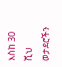እስከ 30 ሺህ ወታደሮችን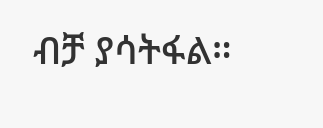ብቻ ያሳትፋል።